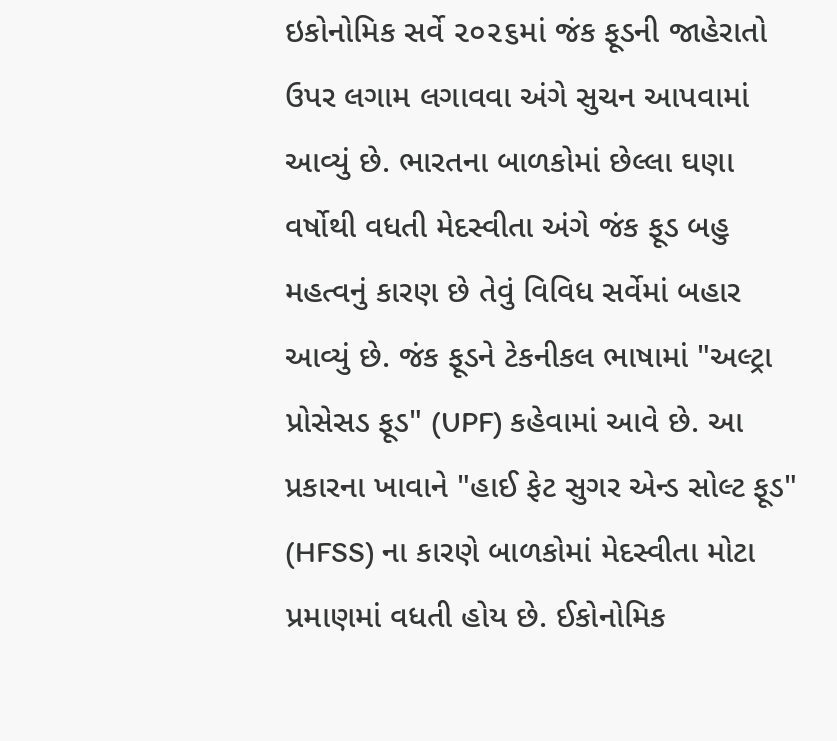ઇકોનોમિક સર્વે ૨૦૨૬માં જંક ફૂડની જાહેરાતો ઉપર લગામ લગાવવા અંગે સુચન આપવામાં આવ્યું છે. ભારતના બાળકોમાં છેલ્લા ઘણા વર્ષોથી વધતી મેદસ્વીતા અંગે જંક ફૂડ બહુ મહત્વનું કારણ છે તેવું વિવિધ સર્વેમાં બહાર આવ્યું છે. જંક ફૂડને ટેકનીકલ ભાષામાં "અલ્ટ્રા પ્રોસેસડ ફૂડ" (UPF) કહેવામાં આવે છે. આ પ્રકારના ખાવાને "હાઈ ફેટ સુગર એન્ડ સોલ્ટ ફૂડ" (HFSS) ના કારણે બાળકોમાં મેદસ્વીતા મોટા પ્રમાણમાં વધતી હોય છે. ઈકોનોમિક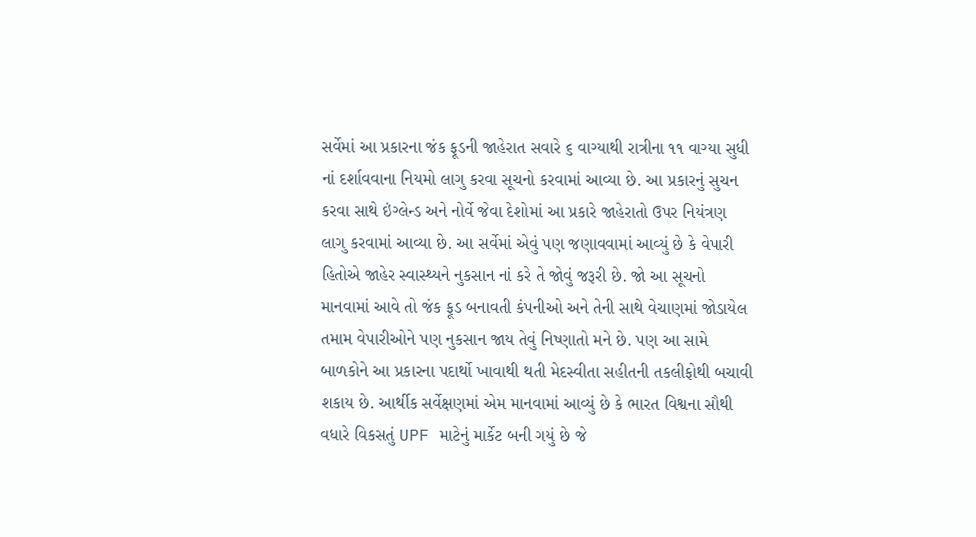સર્વેમાં આ પ્રકારના જંક ફૂડની જાહેરાત સવારે ૬ વાગ્યાથી રાત્રીના ૧૧ વાગ્યા સુધી નાં દર્શાવવાના નિયમો લાગુ કરવા સૂચનો કરવામાં આવ્યા છે. આ પ્રકારનું સુચન કરવા સાથે ઇંગ્લેન્ડ અને નોર્વે જેવા દેશોમાં આ પ્રકારે જાહેરાતો ઉપર નિયંત્રણ લાગુ કરવામાં આવ્યા છે. આ સર્વેમાં એવું પણ જણાવવામાં આવ્યું છે કે વેપારી હિતોએ જાહેર સ્વાસ્થ્યને નુકસાન નાં કરે તે જોવું જરૂરી છે. જો આ સૂચનો માનવામાં આવે તો જંક ફૂડ બનાવતી કંપનીઓ અને તેની સાથે વેચાણમાં જોડાયેલ તમામ વેપારીઓને પણ નુકસાન જાય તેવું નિષ્ણાતો મને છે. પણ આ સામે બાળકોને આ પ્રકારના પદાર્થો ખાવાથી થતી મેદસ્વીતા સહીતની તકલીફોથી બચાવી શકાય છે. આર્થીક સર્વેક્ષણમાં એમ માનવામાં આવ્યું છે કે ભારત વિશ્વના સૌથી વધારે વિકસતું UPF માટેનું માર્કેટ બની ગયું છે જે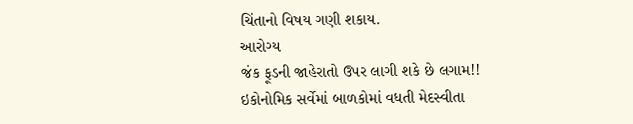ચિંતાનો વિષય ગણી શકાય.
આરોગ્ય
જંક ફૂડની જાહેરાતો ઉપર લાગી શકે છે લગામ!! ઇકોનોમિક સર્વેમાં બાળકોમાં વધતી મેદસ્વીતા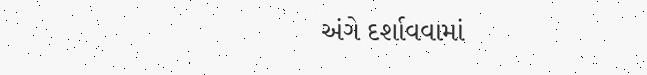અંગે દર્શાવવામાં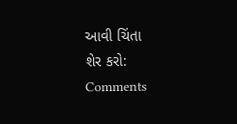આવી ચિંતા
શેર કરો:
Comments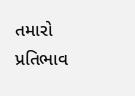તમારો પ્રતિભાવ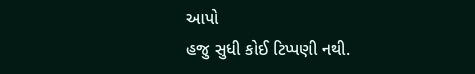આપો
હજુ સુધી કોઈ ટિપ્પણી નથી.